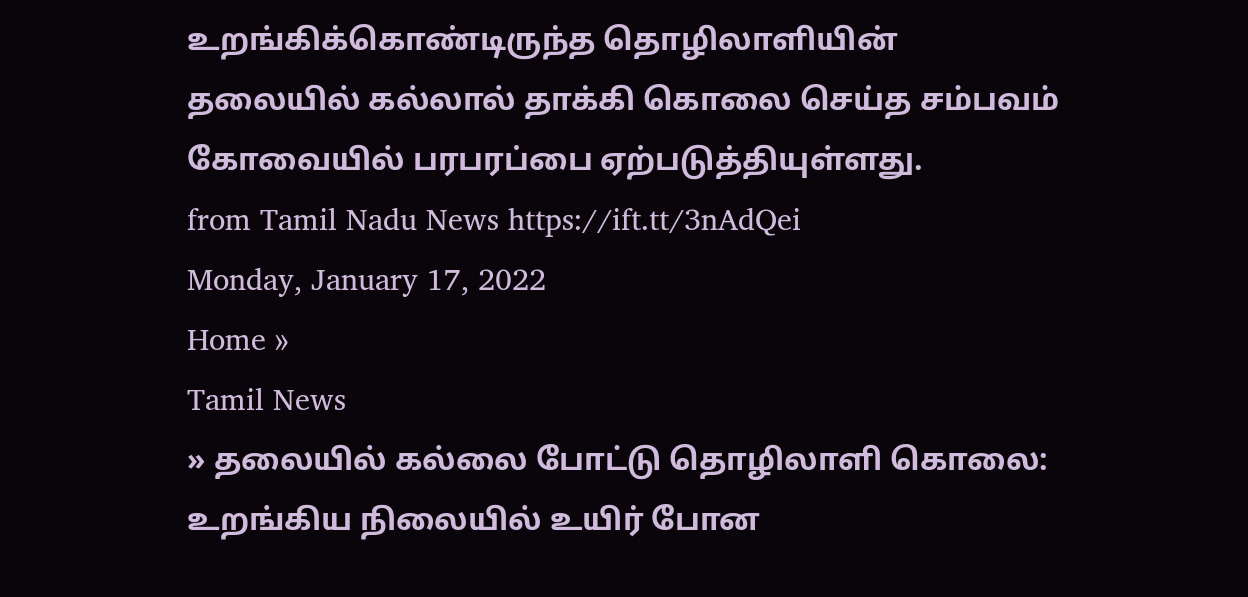உறங்கிக்கொண்டிருந்த தொழிலாளியின் தலையில் கல்லால் தாக்கி கொலை செய்த சம்பவம் கோவையில் பரபரப்பை ஏற்படுத்தியுள்ளது.
from Tamil Nadu News https://ift.tt/3nAdQei
Monday, January 17, 2022
Home »
Tamil News
» தலையில் கல்லை போட்டு தொழிலாளி கொலை: உறங்கிய நிலையில் உயிர் போன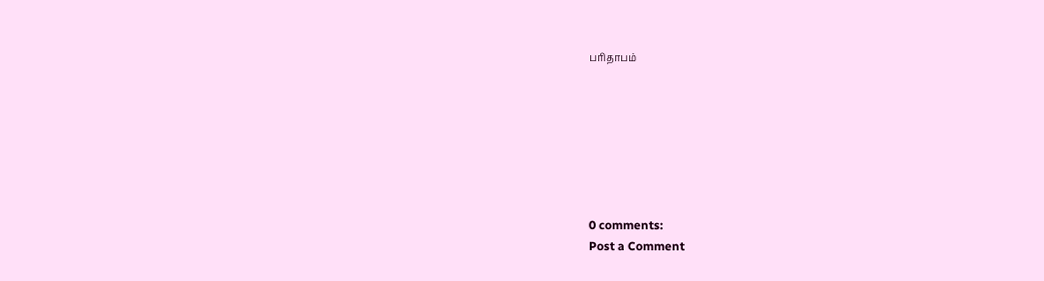பரிதாபம்







0 comments:
Post a Comment